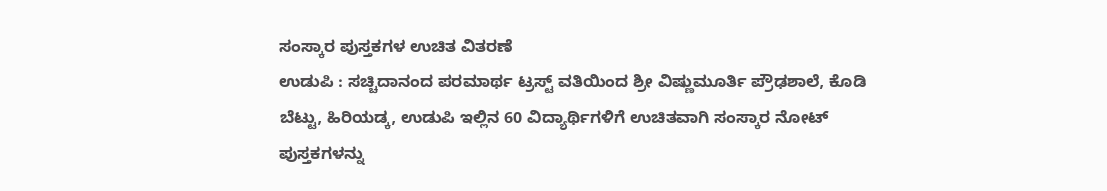ಸಂಸ್ಕಾರ ಪುಸ್ತಕಗಳ ಉಚಿತ ವಿತರಣೆ
ಉಡುಪಿ : ಸಚ್ಚಿದಾನಂದ ಪರಮಾರ್ಥ ಟ್ರಸ್ಟ್ ವತಿಯಿಂದ ಶ್ರೀ ವಿಷ್ಣುಮೂರ್ತಿ ಪ್ರೌಢಶಾಲೆ, ಕೊಡಿ ಬೆಟ್ಟು, ಹಿರಿಯಡ್ಕ, ಉಡುಪಿ ಇಲ್ಲಿನ 60 ವಿದ್ಯಾರ್ಥಿಗಳಿಗೆ ಉಚಿತವಾಗಿ ಸಂಸ್ಕಾರ ನೋಟ್ ಪುಸ್ತಕಗಳನ್ನು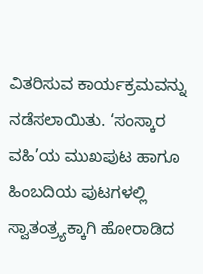ವಿತರಿಸುವ ಕಾರ್ಯಕ್ರಮವನ್ನು ನಡೆಸಲಾಯಿತು. ‘ಸಂಸ್ಕಾರ ವಹಿ’ಯ ಮುಖಪುಟ ಹಾಗೂ ಹಿಂಬದಿಯ ಪುಟಗಳಲ್ಲಿ ಸ್ವಾತಂತ್ರ್ಯಕ್ಕಾಗಿ ಹೋರಾಡಿದ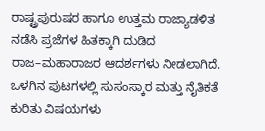ರಾಷ್ಟ್ರಪುರುಷರ ಹಾಗೂ ಉತ್ತಮ ರಾಜ್ಯಾಡಳಿತ ನಡೆಸಿ ಪ್ರಜೆಗಳ ಹಿತಕ್ಕಾಗಿ ದುಡಿದ ರಾಜ–ಮಹಾರಾಜರ ಆದರ್ಶಗಳು ನೀಡಲಾಗಿದೆ. ಒಳಗಿನ ಪುಟಗಳಲ್ಲಿ ಸುಸಂಸ್ಕಾರ ಮತ್ತು ನೈತಿಕತೆ ಕುರಿತು ವಿಷಯಗಳು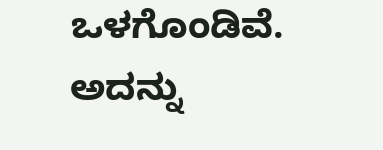ಒಳಗೊಂಡಿವೆ. ಅದನ್ನು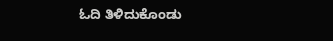ಓದಿ ತಿಳಿದುಕೊಂಡು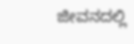ಜೀವನದಲ್ಲಿ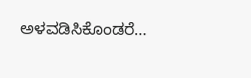ಅಳವಡಿಸಿಕೊಂಡರೆ…